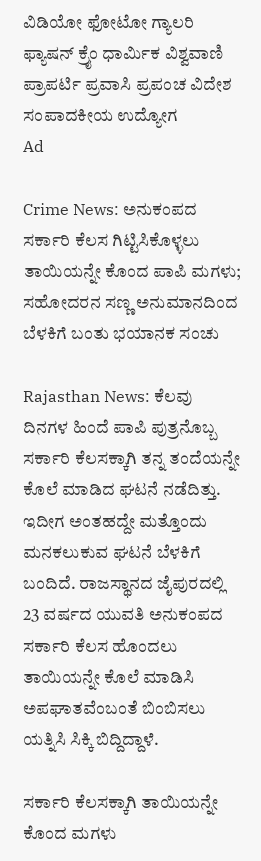ವಿಡಿಯೋ ಫೋಟೋ ಗ್ಯಾಲರಿ ಫ್ಯಾಷನ್ ಕ್ರೈಂ ಧಾರ್ಮಿಕ ವಿಶ್ವವಾಣಿ ಪ್ರಾಪರ್ಟಿ ಪ್ರವಾಸಿ ಪ್ರಪಂಚ ವಿದೇಶ ಸಂಪಾದಕೀಯ ಉದ್ಯೋಗ
Ad

Crime News: ಅನುಕಂಪದ ಸರ್ಕಾರಿ ಕೆಲಸ ಗಿಟ್ಟಿಸಿಕೊಳ್ಳಲು ತಾಯಿಯನ್ನೇ ಕೊಂದ ಪಾಪಿ ಮಗಳು; ಸಹೋದರನ ಸಣ್ಣ ಅನುಮಾನದಿಂದ ಬೆಳಕಿಗೆ ಬಂತು ಭಯಾನಕ ಸಂಚು

Rajasthan News: ಕೆಲವು ದಿನಗಳ ಹಿಂದೆ ಪಾಪಿ ಪುತ್ರನೊಬ್ಬ ಸರ್ಕಾರಿ ಕೆಲಸಕ್ಕಾಗಿ ತನ್ನ ತಂದೆಯನ್ನೇ ಕೊಲೆ ಮಾಡಿದ ಘಟನೆ ನಡೆದಿತ್ತು. ಇದೀಗ ಅಂತಹದ್ದೇ ಮತ್ತೊಂದು ಮನಕಲುಕುವ ಘಟನೆ ಬೆಳಕಿಗೆ ಬಂದಿದೆ. ರಾಜಸ್ಥಾನದ ಜೈಪುರದಲ್ಲಿ 23 ವರ್ಷದ ಯುವತಿ ಅನುಕಂಪದ ಸರ್ಕಾರಿ ಕೆಲಸ ಹೊಂದಲು ತಾಯಿಯನ್ನೇ ಕೊಲೆ ಮಾಡಿಸಿ ಅಪಘಾತವೆಂಬಂತೆ ಬಿಂಬಿಸಲು ಯತ್ನಿಸಿ ಸಿಕ್ಕಿ ಬಿದ್ದಿದ್ದಾಳೆ.

ಸರ್ಕಾರಿ ಕೆಲಸಕ್ಕಾಗಿ ತಾಯಿಯನ್ನೇ ಕೊಂದ ಮಗಳು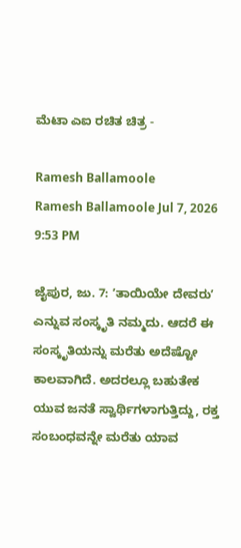ಮೆಟಾ ಎಐ ರಚಿತ ಚಿತ್ರ -

Ramesh Ballamoole
Ramesh Ballamoole Jul 7, 2026 9:53 PM

ಜೈಪುರ, ಜು. 7: ʼತಾಯಿಯೇ ದೇವರುʼ ಎನ್ನುವ ಸಂಸ್ಕೃತಿ ನಮ್ಮದು. ಆದರೆ ಈ ಸಂಸ್ಕೃತಿಯನ್ನು ಮರೆತು ಅದೆಷ್ಟೋ ಕಾಲವಾಗಿದೆ. ಅದರಲ್ಲೂ ಬಹುತೇಕ ಯುವ ಜನತೆ ಸ್ವಾರ್ಥಿಗಳಾಗುತ್ತಿದ್ದು, ರಕ್ತ ಸಂಬಂಧವನ್ನೇ ಮರೆತು ಯಾವ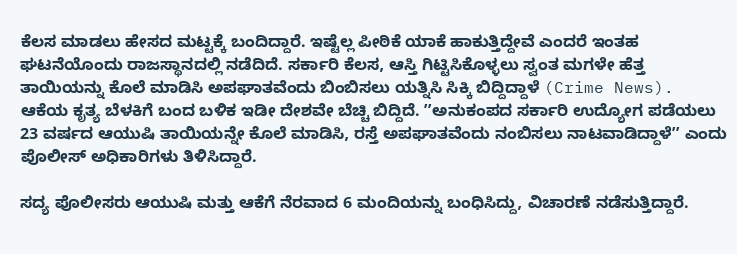ಕೆಲಸ ಮಾಡಲು ಹೇಸದ ಮಟ್ಟಕ್ಕೆ ಬಂದಿದ್ದಾರೆ. ಇಷ್ಟೆಲ್ಲ ಪೀಠಿಕೆ ಯಾಕೆ ಹಾಕುತ್ತಿದ್ದೇವೆ ಎಂದರೆ ಇಂತಹ ಘಟನೆಯೊಂದು ರಾಜಸ್ಥಾನದಲ್ಲಿ ನಡೆದಿದೆ. ಸರ್ಕಾರಿ ಕೆಲಸ, ಆಸ್ತಿ ಗಿಟ್ಟಿಸಿಕೊಳ್ಳಲು ಸ್ವಂತ ಮಗಳೇ ಹೆತ್ತ ತಾಯಿಯನ್ನು ಕೊಲೆ ಮಾಡಿಸಿ ಅಪಘಾತವೆಂದು ಬಿಂಬಿಸಲು ಯತ್ನಿಸಿ ಸಿಕ್ಕಿ ಬಿದ್ದಿದ್ದಾಳೆ (Crime News). ಆಕೆಯ ಕೃತ್ಯ ಬೆಳಕಿಗೆ ಬಂದ ಬಳಿಕ ಇಡೀ ದೇಶವೇ ಬೆಚ್ಚಿ ಬಿದ್ದಿದೆ. ʼʼಅನುಕಂಪದ ಸರ್ಕಾರಿ ಉದ್ಯೋಗ ಪಡೆಯಲು 23 ವರ್ಷದ ಆಯುಷಿ ತಾಯಿಯನ್ನೇ ಕೊಲೆ ಮಾಡಿಸಿ, ರಸ್ತೆ ಅಪಘಾತವೆಂದು ನಂಬಿಸಲು ನಾಟವಾಡಿದ್ದಾಳೆʼʼ ಎಂದು ಪೊಲೀಸ್‌ ಅಧಿಕಾರಿಗಳು ತಿಳಿಸಿದ್ದಾರೆ.

ಸದ್ಯ ಪೊಲೀಸರು ಆಯುಷಿ ಮತ್ತು ಆಕೆಗೆ ನೆರವಾದ 6 ಮಂದಿಯನ್ನು ಬಂಧಿಸಿದ್ದು, ವಿಚಾರಣೆ ನಡೆಸುತ್ತಿದ್ದಾರೆ.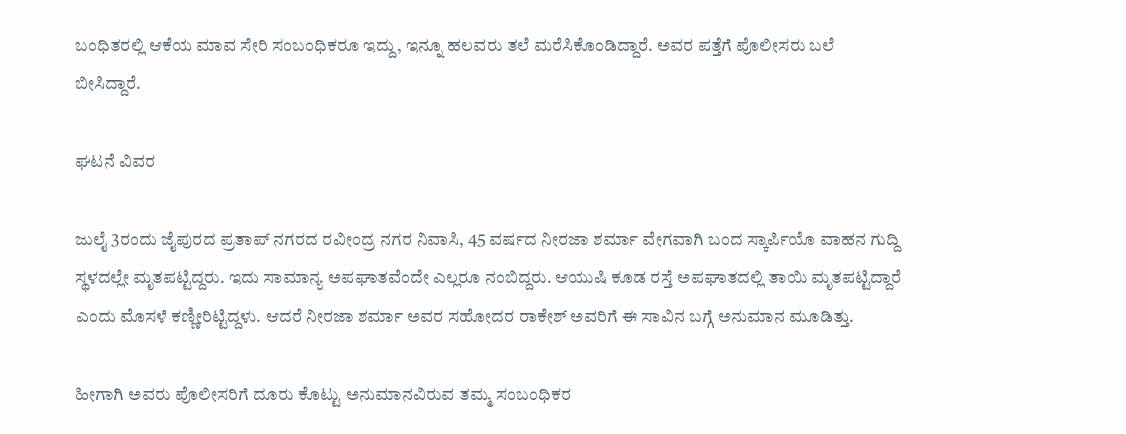ಬಂಧಿತರಲ್ಲಿ ಆಕೆಯ ಮಾವ ಸೇರಿ ಸಂಬಂಧಿಕರೂ ಇದ್ದು, ಇನ್ನೂ ಹಲವರು ತಲೆ ಮರೆಸಿಕೊಂಡಿದ್ದಾರೆ. ಅವರ ಪತ್ತೆಗೆ ಪೊಲೀಸರು ಬಲೆ ಬೀಸಿದ್ದಾರೆ.

ಘಟನೆ ವಿವರ

ಜುಲೈ 3ರಂದು ಜೈಪುರದ ಪ್ರತಾಪ್‌ ನಗರದ ರವೀಂದ್ರ ನಗರ ನಿವಾಸಿ, 45 ವರ್ಷದ ನೀರಜಾ ಶರ್ಮಾ ವೇಗವಾಗಿ ಬಂದ ಸ್ಕಾರ್ಪಿಯೊ ವಾಹನ ಗುದ್ದಿ ಸ್ಥಳದಲ್ಲೇ ಮೃತಪಟ್ಟಿದ್ದರು. ಇದು ಸಾಮಾನ್ಯ ಅಪಘಾತವೆಂದೇ ಎಲ್ಲರೂ ನಂಬಿದ್ದರು. ಆಯುಷಿ ಕೂಡ ರಸ್ತೆ ಅಪಘಾತದಲ್ಲಿ ತಾಯಿ ಮೃತಪಟ್ಟಿದ್ದಾರೆ ಎಂದು ಮೊಸಳೆ ಕಣ್ಣೀರಿಟ್ಟಿದ್ದಳು. ಆದರೆ ನೀರಜಾ ಶರ್ಮಾ ಅವರ ಸಹೋದರ ರಾಕೇಶ್‌ ಅವರಿಗೆ ಈ ಸಾವಿನ ಬಗ್ಗೆ ಅನುಮಾನ ಮೂಡಿತ್ತು.

ಹೀಗಾಗಿ ಅವರು ಪೊಲೀಸರಿಗೆ ದೂರು ಕೊಟ್ಟು ಅನುಮಾನವಿರುವ ತಮ್ಮ ಸಂಬಂಧಿಕರ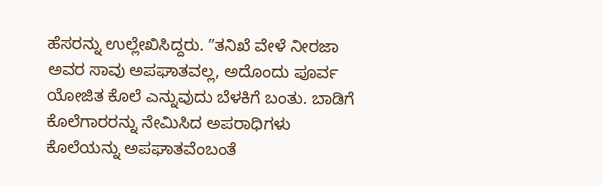ಹೆಸರನ್ನು ಉಲ್ಲೇಖಿಸಿದ್ದರು. ʼʼತನಿಖೆ ವೇಳೆ ನೀರಜಾ ಅವರ ಸಾವು ಅಪಘಾತವಲ್ಲ, ಅದೊಂದು ಪೂರ್ವ ಯೋಜಿತ ಕೊಲೆ ಎನ್ನುವುದು ಬೆಳಕಿಗೆ ಬಂತು. ಬಾಡಿಗೆ ಕೊಲೆಗಾರರನ್ನು ನೇಮಿಸಿದ ಅಪರಾಧಿಗಳು ಕೊಲೆಯನ್ನು ಅಪಘಾತವೆಂಬಂತೆ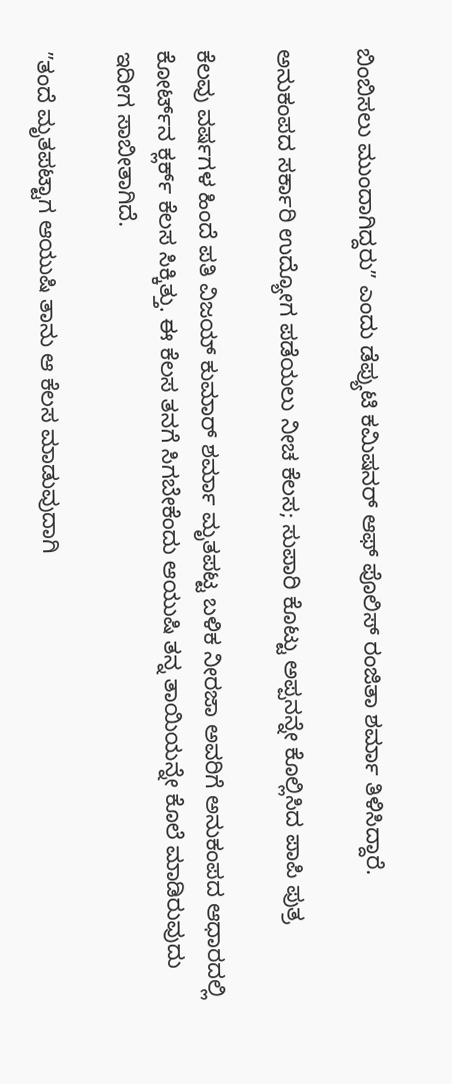ಬಿಂಬಿಸಲು ಮುಂದಾಗಿದ್ದರುʼʼ ಎಂದು ಡೆಪ್ಯುಟಿ ಕಮಿಷನರ್‌ ಆಫ್‌ ಪೊಲಿಸ್‌ ರಂಜಿತಾ ಶರ್ಮಾ ತಿಳಿಸಿದ್ದಾರೆ.

ಅನುಕಂಪದ ಸರ್ಕಾರಿ ಉದ್ಯೋಗ ಪಡೆಯಲು ನೀಚ ಕೆಲಸ; ಸುಪಾರಿ ಕೊಟ್ಟು ಅಪ್ಪನನ್ನೇ ಕೊಲ್ಲಿಸಿದ ಪಾಪಿ ಪುತ್ರ

ಕೆಲವು ವರ್ಷಗಳ ಹಿಂದೆ ಪತಿ ವಿಜಯ್‌ ಕುಮಾರ್‌ ಶರ್ಮಾ ಮೃತಪಟ್ಟ ಬಳಿಕ ನೀರಜಾ ಅವರಿಗೆ ಅನುಕಂಪದ ಆಧಾರದಲ್ಲಿ ಕೋರ್ಟ್‌ನ ಕ್ಲರ್ಕ್‌ ಕೆಲಸ ಸಿಕ್ಕಿತ್ತು. ಈ ಕೆಲಸ ತನಗೆ ಸಿಗಬೇಕೆಂದು ಆಯುಷಿ ತನ್ನ ತಾಯಿಯನ್ನೇ ಕೊಲೆ ಮಾಡಿರುವುದು ಇದೀಗ ಸಾಬೀತಾಗಿದೆ.

ʼʼತಂದೆ ಮೃತಪಟ್ಟಾಗ ಆಯುಷಿ ತಾನು ಆ ಕೆಲಸ ಮಾಡುವುದಾಗಿ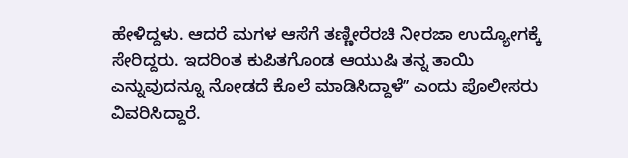ಹೇಳಿದ್ದಳು. ಆದರೆ ಮಗಳ ಆಸೆಗೆ ತಣ್ಣೀರೆರಚಿ ನೀರಜಾ ಉದ್ಯೋಗಕ್ಕೆ ಸೇರಿದ್ದರು. ಇದರಿಂತ ಕುಪಿತಗೊಂಡ ಆಯುಷಿ ತನ್ನ ತಾಯಿ ಎನ್ನುವುದನ್ನೂ ನೋಡದೆ ಕೊಲೆ ಮಾಡಿಸಿದ್ದಾಳೆʼʼ ಎಂದು ಪೊಲೀಸರು ವಿವರಿಸಿದ್ದಾರೆ.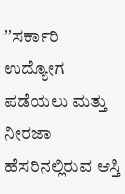ʼʼಸರ್ಕಾರಿ ಉದ್ಯೋಗ ಪಡೆಯಲು ಮತ್ತು ನೀರಜಾ ಹೆಸರಿನಲ್ಲಿರುವ ಆಸ್ತಿ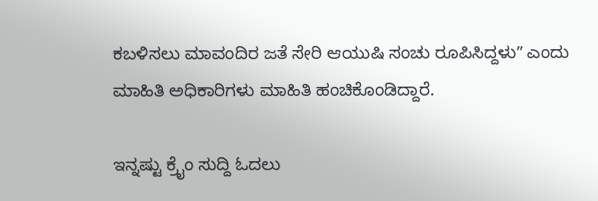ಕಬಳಿಸಲು ಮಾವಂದಿರ ಜತೆ ಸೇರಿ ಆಯುಷಿ ಸಂಚು ರೂಪಿಸಿದ್ದಳುʼʼ ಎಂದು ಮಾಹಿತಿ ಅಧಿಕಾರಿಗಳು ಮಾಹಿತಿ ಹಂಚಿಕೊಂಡಿದ್ದಾರೆ.

ಇನ್ನಷ್ಟು ಕ್ರೈಂ ಸುದ್ದಿ ಓದಲು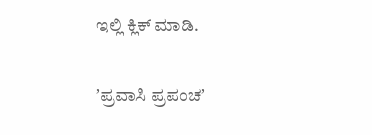ಇಲ್ಲಿ ಕ್ಲಿಕ್‌ ಮಾಡಿ.

ʼಪ್ರವಾಸಿ ಪ್ರಪಂಚʼ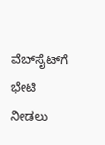ವೆಬ್‌ಸೈಟ್‌ಗೆ ಭೇಟಿ ನೀಡಲು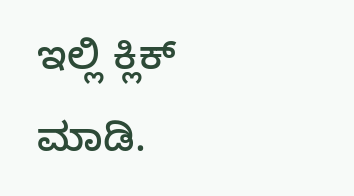ಇಲ್ಲಿ ಕ್ಲಿಕ್‌ ಮಾಡಿ.